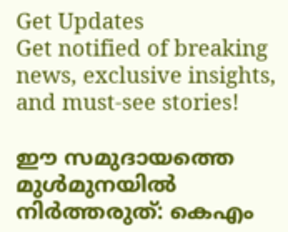Get Updates
Get notified of breaking news, exclusive insights, and must-see stories!

ഈ സമുദായത്തെ മുൾമുനയിൽ നിർത്തരുത്: കെഎം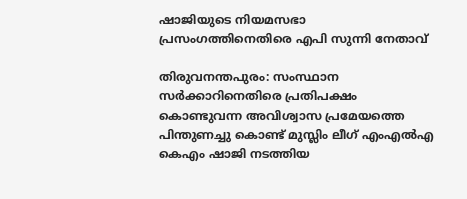ഷാജിയുടെ നിയമസഭാ പ്രസംഗത്തിനെതിരെ എപി സുന്നി നേതാവ്

തിരുവനന്തപുരം: സംസ്ഥാന സര്‍ക്കാറിനെതിരെ പ്രതിപക്ഷം കൊണ്ടുവന്ന അവിശ്വാസ പ്രമേയത്തെ പിന്തുണച്ചു കൊണ്ട് മുസ്ലിം ലീഗ് എംഎല്‍എ കെഎം ഷാജി നടത്തിയ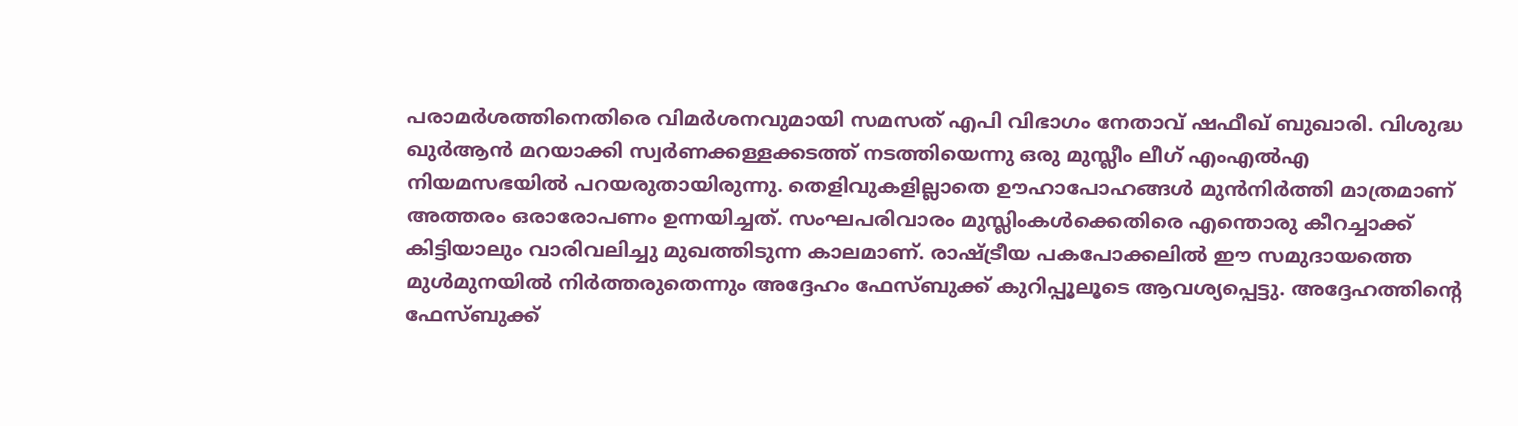പരാമര്‍ശത്തിനെതിരെ വിമര്‍ശനവുമായി സമസത് എപി വിഭാഗം നേതാവ് ഷഫീഖ് ബുഖാരി. വിശുദ്ധ ഖുർആൻ മറയാക്കി സ്വർണക്കള്ളക്കടത്ത് നടത്തിയെന്നു ഒരു മുസ്ലീം ലീഗ് എംഎല്‍എ നിയമസഭയില്‍ പറയരുതായിരുന്നു. തെളിവുകളില്ലാതെ ഊഹാപോഹങ്ങൾ മുൻനിർത്തി മാത്രമാണ് അത്തരം ഒരാരോപണം ഉന്നയിച്ചത്. സംഘപരിവാരം മുസ്ലിംകൾക്കെതിരെ എന്തൊരു കീറച്ചാക്ക് കിട്ടിയാലും വാരിവലിച്ചു മുഖത്തിടുന്ന കാലമാണ്. രാഷ്ട്രീയ പകപോക്കലിൽ ഈ സമുദായത്തെ മുൾമുനയിൽ നിർത്തരുതെന്നും അദ്ദേഹം ഫേസ്ബുക്ക് കുറിപ്പൂലൂടെ ആവശ്യപ്പെട്ടു. അദ്ദേഹത്തിന്‍റെ ഫേസ്ബുക്ക്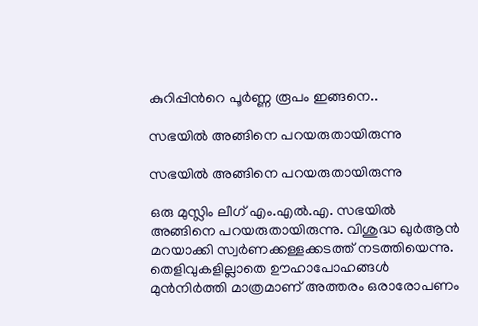കുറിപ്പിന്‍റെ പൂര്‍ണ്ണ രൂപം ഇങ്ങനെ..

സഭയിൽ അങ്ങിനെ പറയരുതായിരുന്നു

സഭയിൽ അങ്ങിനെ പറയരുതായിരുന്നു

ഒരു മുസ്ലിം ലീഗ് എം.എൽ.എ. സഭയിൽ അങ്ങിനെ പറയരുതായിരുന്നു. വിശുദ്ധ ഖുർആൻ മറയാക്കി സ്വർണക്കള്ളക്കടത്ത് നടത്തിയെന്നു. തെളിവുകളില്ലാതെ ഊഹാപോഹങ്ങൾ മുൻനിർത്തി മാത്രമാണ് അത്തരം ഒരാരോപണം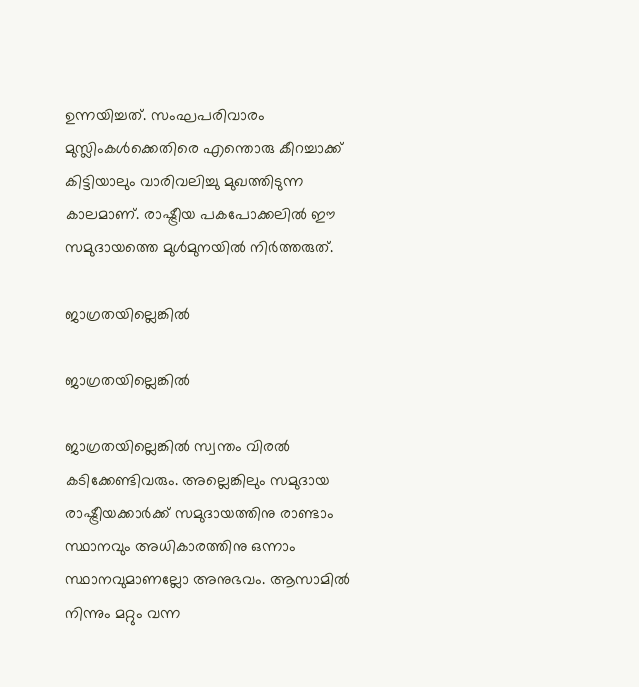ഉന്നയിച്ചത്. സംഘപരിവാരം മുസ്ലിംകൾക്കെതിരെ എന്തൊരു കീറച്ചാക്ക് കിട്ടിയാലും വാരിവലിച്ചു മുഖത്തിടുന്ന കാലമാണ്. രാഷ്ട്രീയ പകപോക്കലിൽ ഈ സമുദായത്തെ മുൾമുനയിൽ നിർത്തരുത്.

ജാഗ്രതയില്ലെങ്കിൽ

ജാഗ്രതയില്ലെങ്കിൽ

ജാഗ്രതയില്ലെങ്കിൽ സ്വന്തം വിരൽ കടിക്കേണ്ടിവരും. അല്ലെങ്കിലും സമുദായ രാഷ്ട്രീയക്കാർക്ക് സമുദായത്തിനു രാണ്ടാം സ്ഥാനവും അധികാരത്തിനു ഒന്നാം സ്ഥാനവുമാണല്ലോ അനുഭവം. ആസാമിൽ നിന്നും മറ്റും വന്ന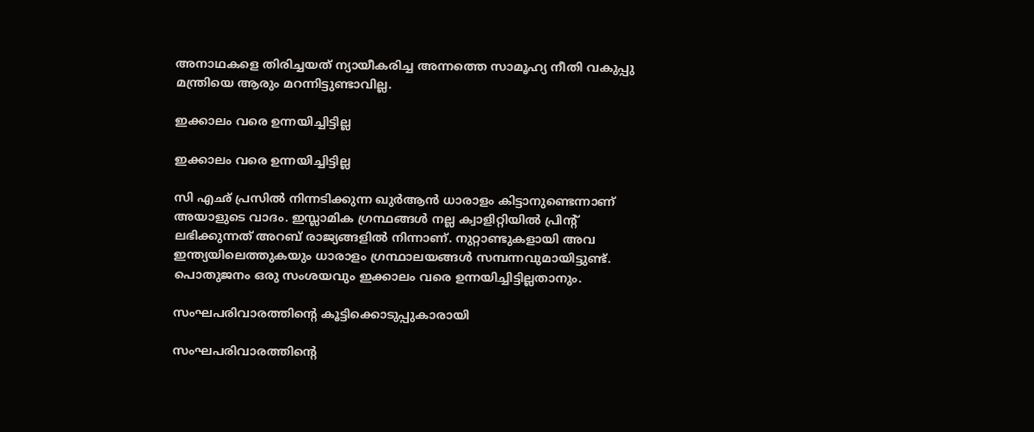അനാഥകളെ തിരിച്ചയത് ന്യായീകരിച്ച അന്നത്തെ സാമൂഹ്യ നീതി വകുപ്പു മന്ത്രിയെ ആരും മറന്നിട്ടുണ്ടാവില്ല.

ഇക്കാലം വരെ ഉന്നയിച്ചിട്ടില്ല

ഇക്കാലം വരെ ഉന്നയിച്ചിട്ടില്ല

സി എഛ് പ്രസിൽ നിന്നടിക്കുന്ന ഖുർആൻ ധാരാളം കിട്ടാനുണ്ടെന്നാണ് അയാളുടെ വാദം. ഇസ്ലാമിക ഗ്രന്ഥങ്ങൾ നല്ല ക്വാളിറ്റിയിൽ പ്രിന്റ് ലഭിക്കുന്നത് അറബ് രാജ്യങ്ങളിൽ നിന്നാണ്. നുറ്റാണ്ടുകളായി അവ ഇന്ത്യയിലെത്തുകയും ധാരാളം ഗ്രന്ഥാലയങ്ങൾ സമ്പന്നവുമായിട്ടുണ്ട്. പൊതുജനം ഒരു സംശയവും ഇക്കാലം വരെ ഉന്നയിച്ചിട്ടില്ലതാനും.

സംഘപരിവാരത്തിന്റെ കൂട്ടിക്കൊടുപ്പുകാരായി

സംഘപരിവാരത്തിന്റെ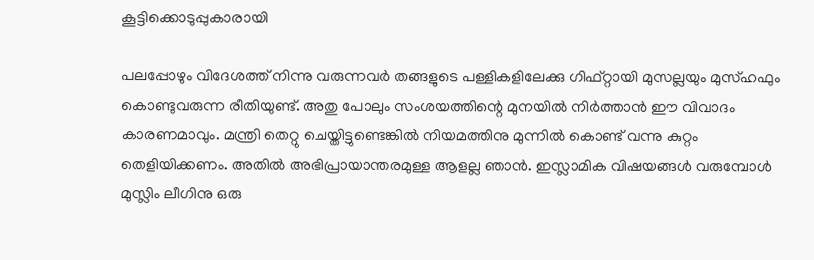കൂട്ടിക്കൊടുപ്പുകാരായി

പലപ്പോഴും വിദേശത്ത് നിന്നു വരുന്നവർ തങ്ങളുടെ പള്ളികളിലേക്കു ഗിഫ്റ്റായി മുസല്ലയും മുസ്ഹഫും കൊണ്ടുവരുന്ന രീതിയുണ്ട്. അതു പോലും സംശയത്തിന്റെ മുനയിൽ നിർത്താൻ ഈ വിവാദം കാരണമാവും. മന്ത്രി തെറ്റു ചെയ്തിട്ടുണ്ടെങ്കിൽ നിയമത്തിനു മുന്നിൽ കൊണ്ട് വന്നു കുറ്റം തെളിയിക്കണം. അതിൽ അഭിപ്രായാന്തരമുള്ള ആളല്ല ഞാൻ. ഇസ്ലാമിക വിഷയങ്ങൾ വരുമ്പോൾ മുസ്ലിം ലീഗിനു ഒരു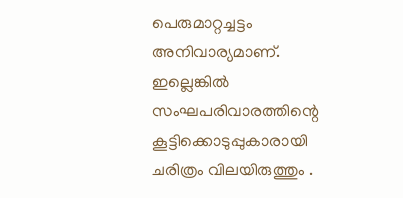പെരുമാറ്റച്ചട്ടം അനിവാര്യമാണ്. ഇല്ലെങ്കിൽ സംഘപരിവാരത്തിന്റെ കൂട്ടിക്കൊടുപ്പുകാരായി ചരിത്രം വിലയിരുത്തും .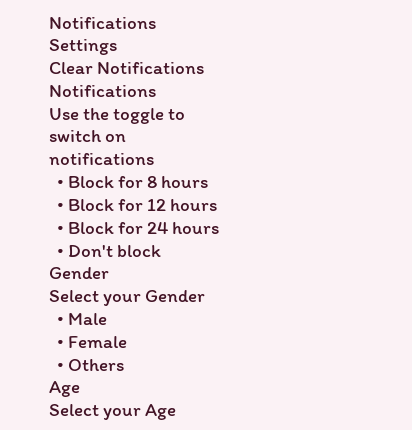Notifications
Settings
Clear Notifications
Notifications
Use the toggle to switch on notifications
  • Block for 8 hours
  • Block for 12 hours
  • Block for 24 hours
  • Don't block
Gender
Select your Gender
  • Male
  • Female
  • Others
Age
Select your Age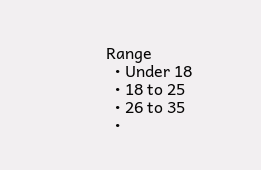Range
  • Under 18
  • 18 to 25
  • 26 to 35
  •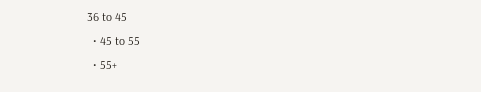36 to 45
  • 45 to 55
  • 55+